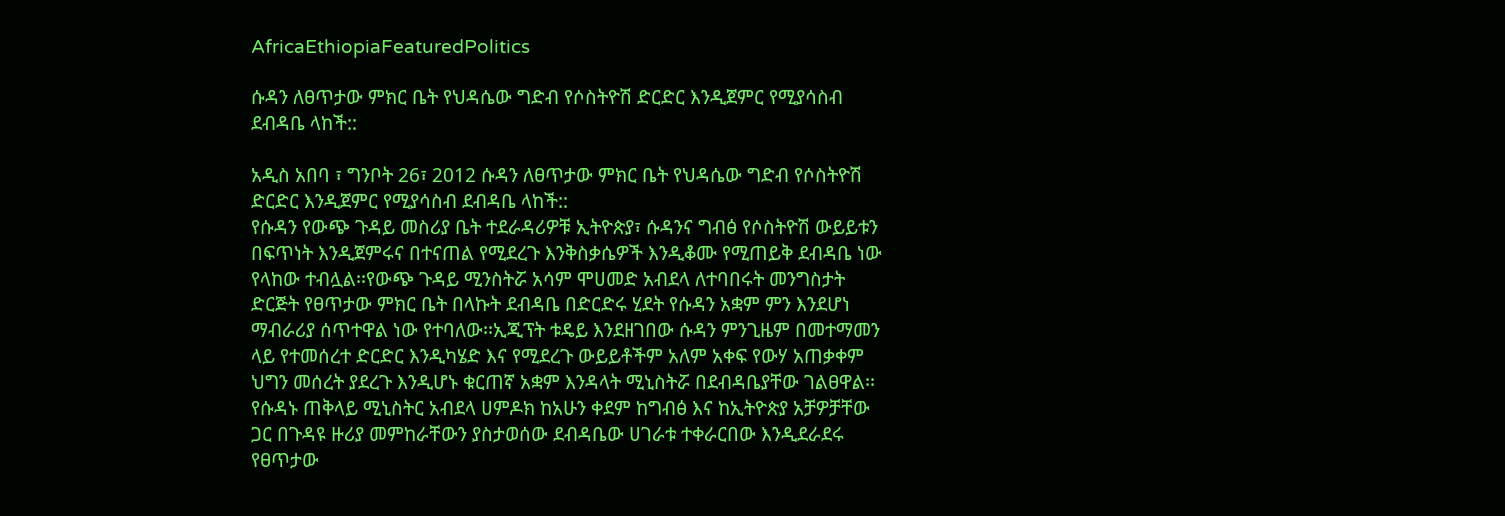AfricaEthiopiaFeaturedPolitics

ሱዳን ለፀጥታው ምክር ቤት የህዳሴው ግድብ የሶስትዮሽ ድርድር እንዲጀምር የሚያሳስብ ደብዳቤ ላከች::

አዲስ አበባ ፣ ግንቦት 26፣ 2012 ሱዳን ለፀጥታው ምክር ቤት የህዳሴው ግድብ የሶስትዮሽ ድርድር እንዲጀምር የሚያሳስብ ደብዳቤ ላከች::
የሱዳን የውጭ ጉዳይ መስሪያ ቤት ተደራዳሪዎቹ ኢትዮጵያ፣ ሱዳንና ግብፅ የሶስትዮሽ ውይይቱን በፍጥነት እንዲጀምሩና በተናጠል የሚደረጉ እንቅስቃሴዎች እንዲቆሙ የሚጠይቅ ደብዳቤ ነው የላከው ተብሏል፡፡የውጭ ጉዳይ ሚንስትሯ አሳም ሞሀመድ አብደላ ለተባበሩት መንግስታት ድርጅት የፀጥታው ምክር ቤት በላኩት ደብዳቤ በድርድሩ ሂደት የሱዳን አቋም ምን እንደሆነ ማብራሪያ ሰጥተዋል ነው የተባለው፡፡ኢጂፕት ቱዴይ እንደዘገበው ሱዳን ምንጊዜም በመተማመን ላይ የተመሰረተ ድርድር እንዲካሄድ እና የሚደረጉ ውይይቶችም አለም አቀፍ የውሃ አጠቃቀም ህግን መሰረት ያደረጉ እንዲሆኑ ቁርጠኛ አቋም እንዳላት ሚኒስትሯ በደብዳቤያቸው ገልፀዋል፡፡የሱዳኑ ጠቅላይ ሚኒስትር አብደላ ሀምዶክ ከአሁን ቀደም ከግብፅ እና ከኢትዮጵያ አቻዎቻቸው ጋር በጉዳዩ ዙሪያ መምከራቸውን ያስታወሰው ደብዳቤው ሀገራቱ ተቀራርበው እንዲደራደሩ የፀጥታው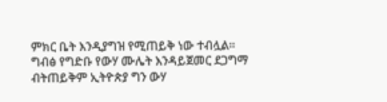ምክር ቤት እንዲያግዝ የሚጠይቅ ነው ተብሏል፡፡
ግብፅ የግድቡ የውሃ ሙሌት እንዳይጀመር ደጋግማ ብትጠይቅም ኢትዮጵያ ግን ውሃ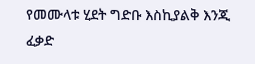የመሙላቱ ሂደት ግድቡ እስኪያልቅ እንጂ ፈቃድ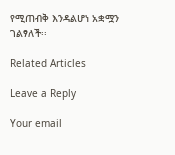የሚጠብቅ እንዳልሆነ አቋሟን ገልፃለች፡፡

Related Articles

Leave a Reply

Your email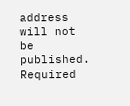address will not be published. Required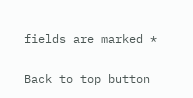fields are marked *

Back to top button